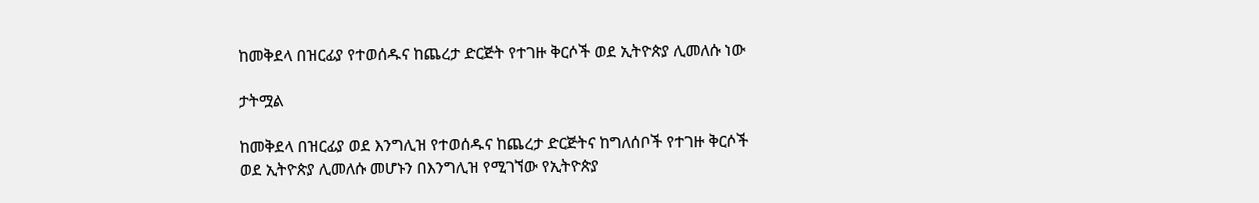ከመቅደላ በዝርፊያ የተወሰዱና ከጨረታ ድርጅት የተገዙ ቅርሶች ወደ ኢትዮጵያ ሊመለሱ ነው

ታትሟል

ከመቅደላ በዝርፊያ ወደ እንግሊዝ የተወሰዱና ከጨረታ ድርጅትና ከግለሰቦች የተገዙ ቅርሶች ወደ ኢትዮጵያ ሊመለሱ መሆኑን በእንግሊዝ የሚገኘው የኢትዮጵያ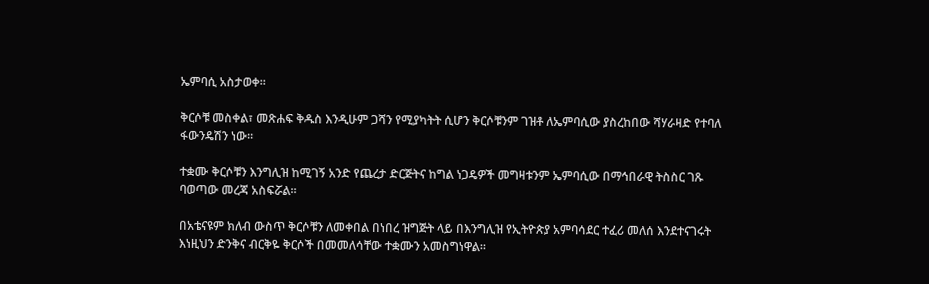ኤምባሲ አስታወቀ።

ቅርሶቹ መስቀል፣ መጽሐፍ ቅዱስ እንዲሁም ጋሻን የሚያካትት ሲሆን ቅርሶቹንም ገዝቶ ለኤምባሲው ያስረከበው ሻሃራዛድ የተባለ ፋውንዴሽን ነው።

ተቋሙ ቅርሶቹን እንግሊዝ ከሚገኝ አንድ የጨረታ ድርጅትና ከግል ነጋዴዎች መግዛቱንም ኤምባሲው በማኅበራዊ ትስስር ገጹ ባወጣው መረጃ አስፍሯል።

በአቴናዩም ክለብ ውስጥ ቅርሶቹን ለመቀበል በነበረ ዝግጅት ላይ በእንግሊዝ የኢትዮጵያ አምባሳደር ተፈሪ መለሰ እንደተናገሩት እነዚህን ድንቅና ብርቅዬ ቅርሶች በመመለሳቸው ተቋሙን አመስግነዋል።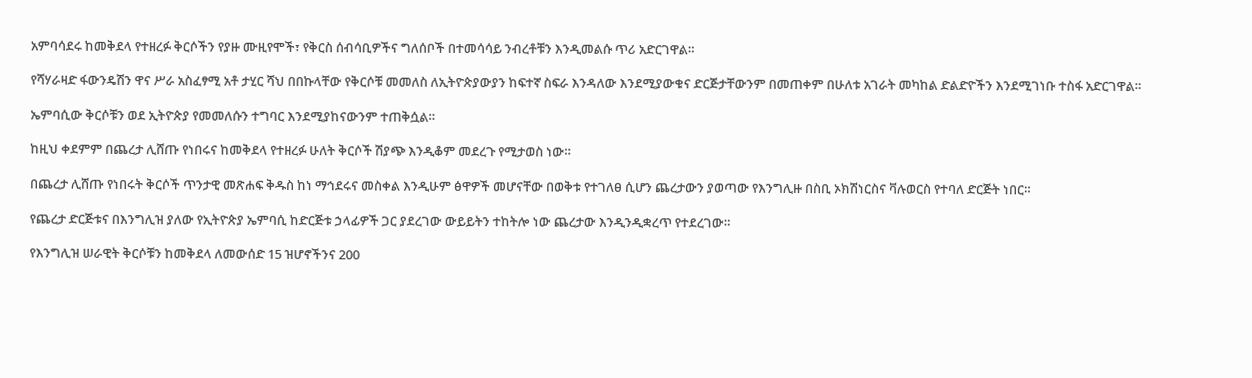አምባሳደሩ ከመቅደላ የተዘረፉ ቅርሶችን የያዙ ሙዚየሞች፣ የቅርስ ሰብሳቢዎችና ግለሰቦች በተመሳሳይ ንብረቶቹን እንዲመልሱ ጥሪ አድርገዋል።

የሻሃራዛድ ፋውንዴሽን ዋና ሥራ አስፈፃሚ አቶ ታሂር ሻህ በበኩላቸው የቅርሶቹ መመለስ ለኢትዮጵያውያን ከፍተኛ ስፍራ እንዳለው እንደሚያውቁና ድርጅታቸውንም በመጠቀም በሁለቱ አገራት መካከል ድልድዮችን እንደሚገነቡ ተስፋ አድርገዋል።

ኤምባሲው ቅርሶቹን ወደ ኢትዮጵያ የመመለሱን ተግባር እንደሚያከናውንም ተጠቅሷል።

ከዚህ ቀደምም በጨረታ ሊሸጡ የነበሩና ከመቅደላ የተዘረፉ ሁለት ቅርሶች ሽያጭ እንዲቆም መደረጉ የሚታወስ ነው።

በጨረታ ሊሸጡ የነበሩት ቅርሶች ጥንታዊ መጽሐፍ ቅዱስ ከነ ማኅደሩና መስቀል እንዲሁም ፅዋዎች መሆናቸው በወቅቱ የተገለፀ ሲሆን ጨረታውን ያወጣው የእንግሊዙ በስቢ ኦክሽነርስና ቫሉወርስ የተባለ ድርጅት ነበር።

የጨረታ ድርጅቱና በእንግሊዝ ያለው የኢትዮጵያ ኤምባሲ ከድርጅቱ ኃላፊዎች ጋር ያደረገው ውይይትን ተከትሎ ነው ጨረታው እንዲንዲቋረጥ የተደረገው።

የእንግሊዝ ሠራዊት ቅርሶቹን ከመቅደላ ለመውሰድ 15 ዝሆኖችንና 200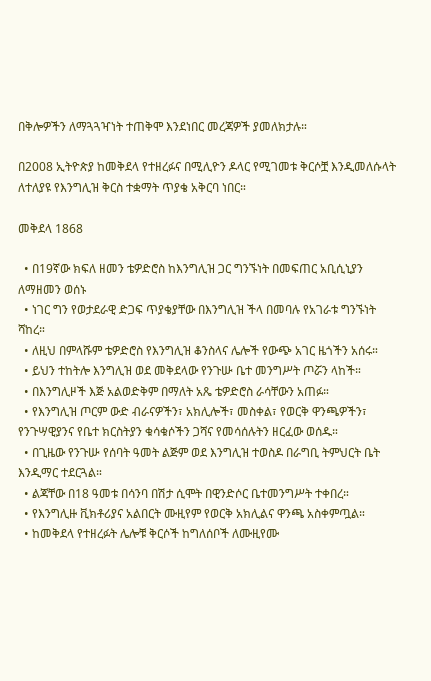በቅሎዎችን ለማጓጓዣነት ተጠቅሞ እንደነበር መረጃዎች ያመለክታሉ።

በ2008 ኢትዮጵያ ከመቅደላ የተዘረፉና በሚሊዮን ዶላር የሚገመቱ ቅርሶቿ እንዲመለሱላት ለተለያዩ የእንግሊዝ ቅርስ ተቋማት ጥያቄ አቅርባ ነበር።

መቅደላ 1868

  • በ19ኛው ክፍለ ዘመን ቴዎድሮስ ከእንግሊዝ ጋር ግንኙነት በመፍጠር አቢሲኒያን ለማዘመን ወሰኑ
  • ነገር ግን የወታደራዊ ድጋፍ ጥያቄያቸው በእንግሊዝ ችላ በመባሉ የአገራቱ ግንኙነት ሻከረ።
  • ለዚህ በምላሹም ቴዎድሮስ የእንግሊዝ ቆንስላና ሌሎች የውጭ አገር ዜጎችን አሰሩ።
  • ይህን ተከትሎ እንግሊዝ ወደ መቅደላው የንጉሡ ቤተ መንግሥት ጦሯን ላከች።
  • በእንግሊዞች እጅ አልወድቅም በማለት አጼ ቴዎድሮስ ራሳቸውን አጠፉ።
  • የእንግሊዝ ጦርም ውድ ብራናዎችን፣ አክሊሎች፣ መስቀል፣ የወርቅ ዋንጫዎችን፣ የንጉሣዊያንና የቤተ ክርስትያን ቁሳቁሶችን ጋሻና የመሳሰሉትን ዘርፈው ወሰዱ።
  • በጊዜው የንጉሡ የሰባት ዓመት ልጅም ወደ እንግሊዝ ተወስዶ በራግቢ ትምህርት ቤት እንዲማር ተደርጓል።
  • ልጃቸው በ18 ዓመቱ በሳንባ በሽታ ሲሞት በዊንድሶር ቤተመንግሥት ተቀበረ።
  • የእንግሊዙ ቪክቶሪያና አልበርት ሙዚየም የወርቅ አክሊልና ዋንጫ አስቀምጧል።
  • ከመቅደላ የተዘረፉት ሌሎቹ ቅርሶች ከግለሰቦች ለሙዚየሙ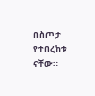በስጦታ የተበረከቱ ናቸው።